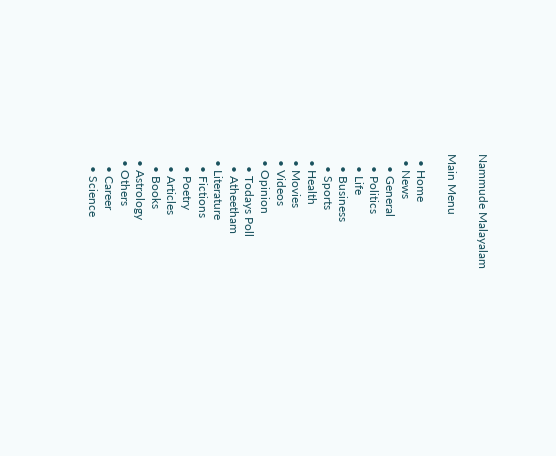Nammude Malayalam

Main Menu

  • Home
  • News
    • General
    • Politics
    • Life
    • Business
    • Sports
  • Health
  • Movies
  • Videos
  • Opinion
    • Todays Poll
    • Atheetham
  • Literature
    • Fictions
    • Poetry
    • Articles
    • Books
  • Astrology
  • Others
    • Career
    • Science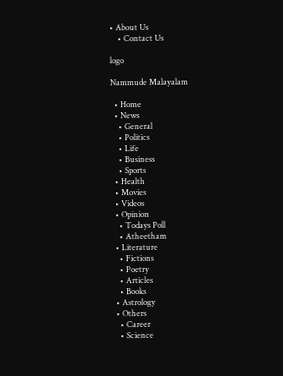• About Us
    • Contact Us

logo

Nammude Malayalam

  • Home
  • News
    • General
    • Politics
    • Life
    • Business
    • Sports
  • Health
  • Movies
  • Videos
  • Opinion
    • Todays Poll
    • Atheetham
  • Literature
    • Fictions
    • Poetry
    • Articles
    • Books
  • Astrology
  • Others
    • Career
    • Science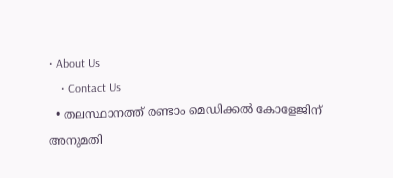• About Us
    • Contact Us
  • തലസ്ഥാനത്ത് രണ്ടാം മെഡിക്കൽ കോളേജിന് അനുമതി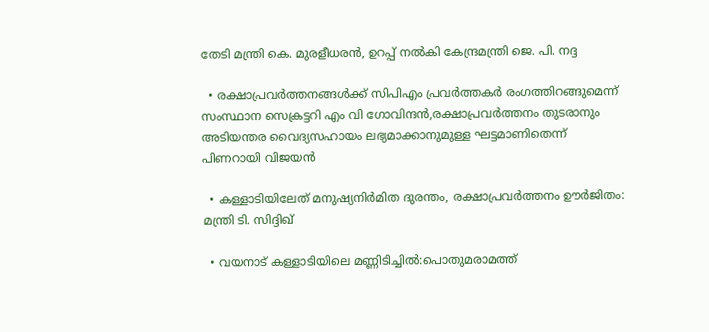തേടി മന്ത്രി കെ. മുരളീധരൻ, ഉറപ്പ് നൽകി കേന്ദ്രമന്ത്രി ജെ. പി. നദ്ദ

  • രക്ഷാപ്രവർത്തനങ്ങൾക്ക് സിപിഎം പ്രവർത്തകർ രംഗത്തിറങ്ങുമെന്ന് സംസ്ഥാന സെക്രട്ടറി എം വി ഗോവിന്ദൻ,രക്ഷാപ്രവർത്തനം തുടരാനും അടിയന്തര വൈദ്യസഹായം ലഭ്യമാക്കാനുമുള്ള ഘട്ടമാണിതെന്ന് പിണറായി വിജയൻ

  • കള്ളാടിയിലേത് മനുഷ്യനിർമിത ദുരന്തം, രക്ഷാപ്രവർത്തനം ഊർജിതം: മന്ത്രി ടി. സിദ്ദിഖ്

  • വയനാട് കള്ളാടിയിലെ മണ്ണിടിച്ചിൽ:പൊതുമരാമത്ത്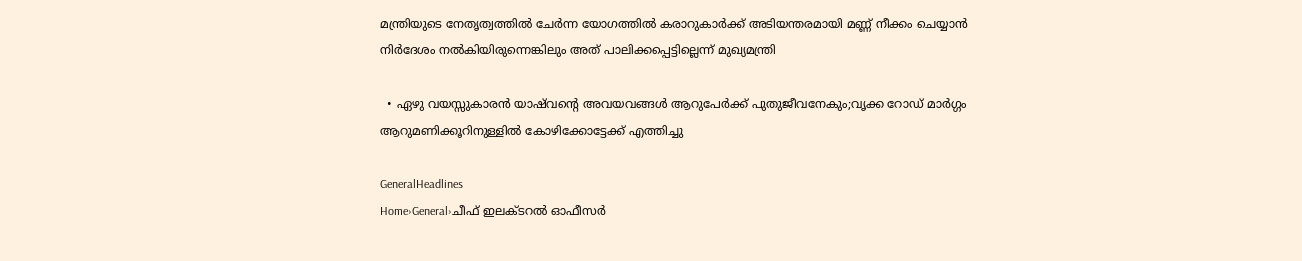മന്ത്രിയുടെ നേതൃത്വത്തിൽ ചേർന്ന യോഗത്തിൽ കരാറുകാർക്ക് അടിയന്തരമായി മണ്ണ് നീക്കം ചെയ്യാൻ നിർദേശം നൽകിയിരുന്നെങ്കിലും അത് പാലിക്കപ്പെട്ടില്ലെന്ന് മുഖ്യമന്ത്രി

  • ഏഴു വയസ്സുകാരൻ യാഷ്‌വൻ്റെ അവയവങ്ങൾ ആറുപേർക്ക് പുതുജീവനേകും;വൃക്ക റോഡ് മാർഗ്ഗം ആറുമണിക്കൂറിനുള്ളിൽ കോഴിക്കോട്ടേക്ക് എത്തിച്ചു

GeneralHeadlines
Home›General›ചീഫ്‌ ഇലക്ടറല്‍ ഓഫീസർ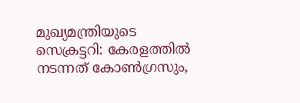മുഖ്യമന്ത്രിയുടെ സെക്രട്ടറി: കേരളത്തില്‍ നടന്നത്‌ കോണ്‍ഗ്രസും,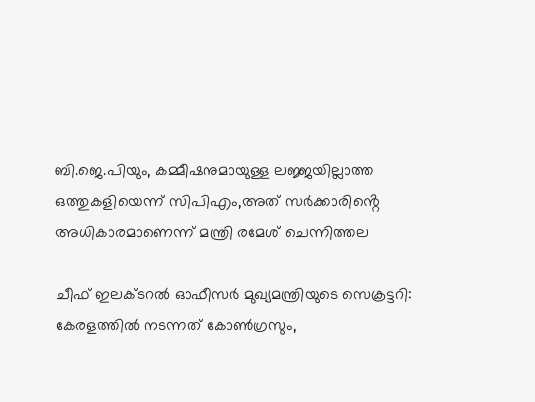ബി.ജെ.പിയും, കമ്മീഷനുമായുള്ള ലജ്ജയില്ലാത്ത ഒത്തുകളിയെന്ന് സിപിഎം,അത് സര്‍ക്കാരിൻ്റെ അധികാരമാണെന്ന് മന്ത്രി രമേശ് ചെന്നിത്തല

ചീഫ്‌ ഇലക്ടറല്‍ ഓഫീസർ മുഖ്യമന്ത്രിയുടെ സെക്രട്ടറി: കേരളത്തില്‍ നടന്നത്‌ കോണ്‍ഗ്രസും,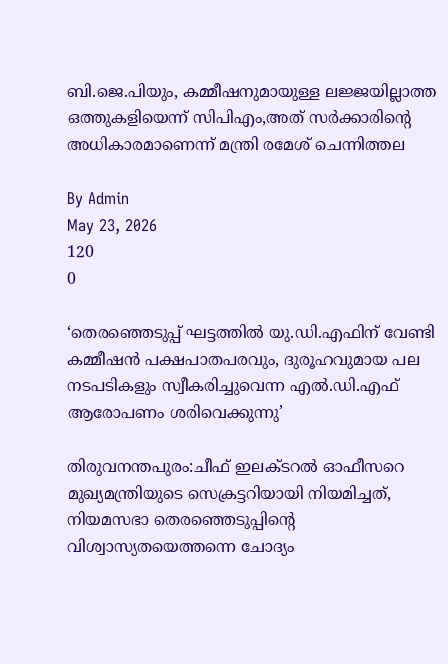ബി.ജെ.പിയും, കമ്മീഷനുമായുള്ള ലജ്ജയില്ലാത്ത ഒത്തുകളിയെന്ന് സിപിഎം,അത് സര്‍ക്കാരിൻ്റെ അധികാരമാണെന്ന് മന്ത്രി രമേശ് ചെന്നിത്തല

By Admin
May 23, 2026
120
0

‘തെരഞ്ഞെടുപ്പ്‌ ഘട്ടത്തില്‍ യു.ഡി.എഫിന്‌ വേണ്ടി കമ്മീഷന്‍ പക്ഷപാതപരവും, ദുരൂഹവുമായ പല നടപടികളും സ്വീകരിച്ചുവെന്ന എല്‍.ഡി.എഫ്‌ ആരോപണം ശരിവെക്കുന്നു’

തിരുവനന്തപുരം:ചീഫ്‌ ഇലക്ടറല്‍ ഓഫീസറെ മുഖ്യമന്ത്രിയുടെ സെക്രട്ടറിയായി നിയമിച്ചത്‌, നിയമസഭാ തെരഞ്ഞെടുപ്പിന്‍റെ വിശ്വാസ്യതയെത്തന്നെ ചോദ്യം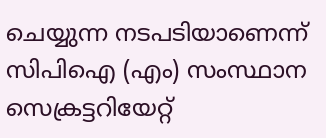ചെയ്യുന്ന നടപടിയാണെന്ന്‌ സിപിഐ (എം) സംസ്ഥാന സെക്രട്ടറിയേറ്റ്‌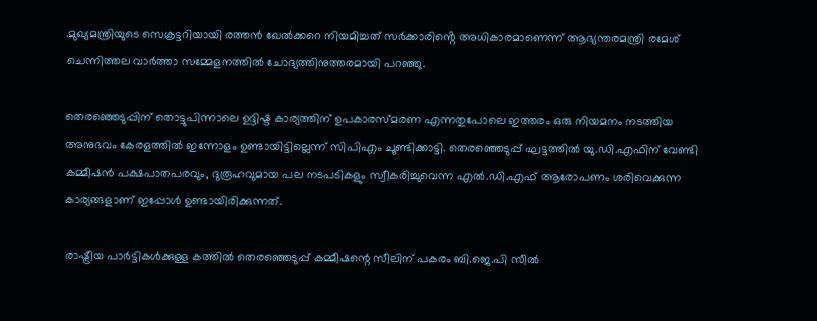.മുഖ്യമന്ത്രിയുടെ സെക്രട്ടറിയായി രത്തന്‍ ഖേല്‍ക്കറെ നിയമിച്ചത് സര്‍ക്കാരിൻ്റെ അധികാരമാണെന്ന് ആഭ്യന്തരമന്ത്രി രമേശ് ചെന്നിത്തല വാർത്താ സമ്മേളനത്തിൽ ചോദ്യത്തിനുത്തരമായി പറഞ്ഞു.

തെരഞ്ഞെടുപ്പിന്‌ തൊട്ടുപിന്നാലെ ഉദ്ദിഷ്ട കാര്യത്തിന്‌ ഉപകാരസ്‌മരണ എന്നതുപോലെ ഇത്തരം ഒരു നിയമനം നടത്തിയ അനുഭവം കേരളത്തില്‍ ഇന്നോളം ഉണ്ടായിട്ടില്ലെന്ന് സിപിഎം ചൂണ്ടിക്കാട്ടി. തെരഞ്ഞെടുപ്പ്‌ ഘട്ടത്തില്‍ യു.ഡി.എഫിന്‌ വേണ്ടി കമ്മീഷന്‍ പക്ഷപാതപരവും, ദുരൂഹവുമായ പല നടപടികളും സ്വീകരിച്ചുവെന്ന എല്‍.ഡി.എഫ്‌ ആരോപണം ശരിവെക്കുന്ന കാര്യങ്ങളാണ്‌ ഇപ്പോള്‍ ഉണ്ടായിരിക്കുന്നത്‌.

രാഷ്ട്രീയ പാര്‍ട്ടികള്‍ക്കുള്ള കത്തില്‍ തെരഞ്ഞെടുപ്പ്‌ കമ്മീഷന്റെ സീലിന്‌ പകരം ബി.ജെ.പി സീല്‍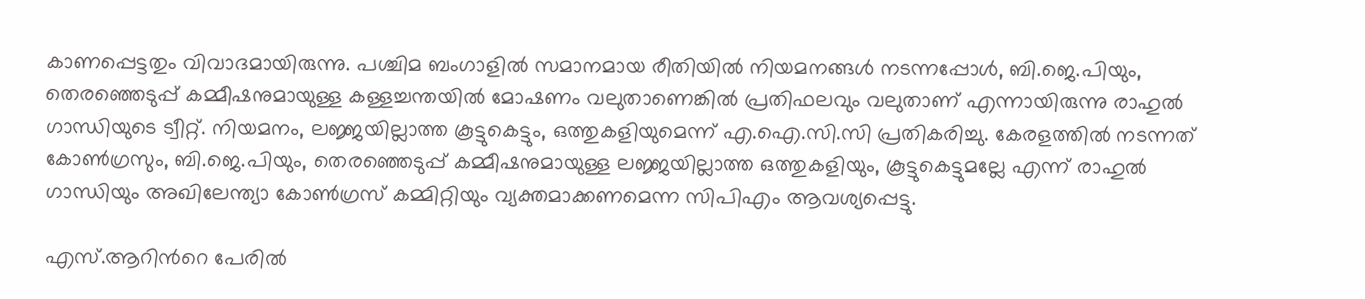കാണപ്പെട്ടതും വിവാദമായിരുന്നു. പശ്ചിമ ബംഗാളില്‍ സമാനമായ രീതിയില്‍ നിയമനങ്ങള്‍ നടന്നപ്പോള്‍, ബി.ജെ.പിയും, തെരഞ്ഞെടുപ്പ്‌ കമ്മീഷനുമായുള്ള കള്ളച്ചന്തയില്‍ മോഷണം വലുതാണെങ്കില്‍ പ്രതിഫലവും വലുതാണ്‌ എന്നായിരുന്നു രാഹുല്‍ ഗാന്ധിയുടെ ട്വീറ്റ്‌. നിയമനം, ലജ്ജയില്ലാത്ത കൂട്ടുകെട്ടും, ഒത്തുകളിയുമെന്ന്‌ എ.ഐ.സി.സി പ്രതികരിച്ചു. കേരളത്തില്‍ നടന്നത്‌ കോണ്‍ഗ്രസും, ബി.ജെ.പിയും, തെരഞ്ഞെടുപ്പ്‌ കമ്മീഷനുമായുള്ള ലജ്ജയില്ലാത്ത ഒത്തുകളിയും, കൂട്ടുകെട്ടുമല്ലേ എന്ന്‌ രാഹുല്‍ ഗാന്ധിയും അഖിലേന്ത്യാ കോണ്‍ഗ്രസ്‌ കമ്മിറ്റിയും വ്യക്തമാക്കണമെന്ന സിപിഎം ആവശ്യപ്പെട്ടു.

എസ്‌.ആറിന്‍റെ പേരില്‍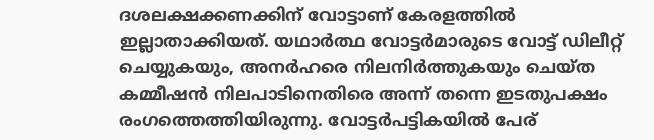ദശലക്ഷക്കണക്കിന്‌ വോട്ടാണ്‌ കേരളത്തില്‍ ഇല്ലാതാക്കിയത്‌. യഥാര്‍ത്ഥ വോട്ടര്‍മാരുടെ വോട്ട്‌ ഡിലീറ്റ്‌ ചെയ്യുകയും, അനര്‍ഹരെ നിലനിര്‍ത്തുകയും ചെയ്‌ത കമ്മീഷന്‍ നിലപാടിനെതിരെ അന്ന്‌ തന്നെ ഇടതുപക്ഷം രംഗത്തെത്തിയിരുന്നു. വോട്ടര്‍പട്ടികയില്‍ പേര്‌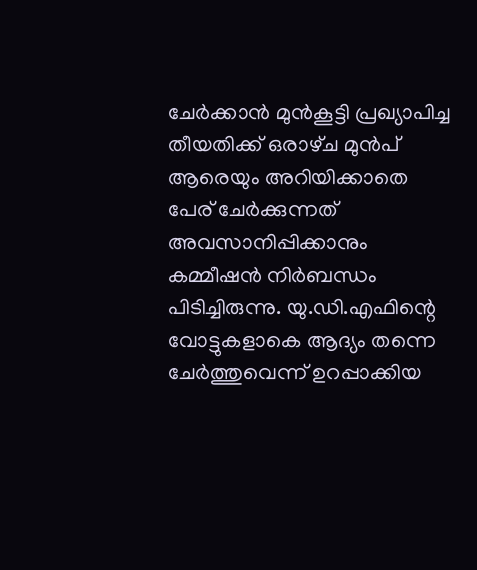ചേര്‍ക്കാന്‍ മുന്‍കൂട്ടി പ്രഖ്യാപിച്ച തീയതിക്ക്‌ ഒരാഴ്‌ച മുന്‍പ്‌ ആരെയും അറിയിക്കാതെ പേര്‌ ചേര്‍ക്കുന്നത്‌ അവസാനിപ്പിക്കാനും കമ്മീഷന്‍ നിര്‍ബന്ധം പിടിച്ചിരുന്നു. യു.ഡി.എഫിന്റെ വോട്ടുകളാകെ ആദ്യം തന്നെ ചേര്‍ത്തുവെന്ന്‌ ഉറപ്പാക്കിയ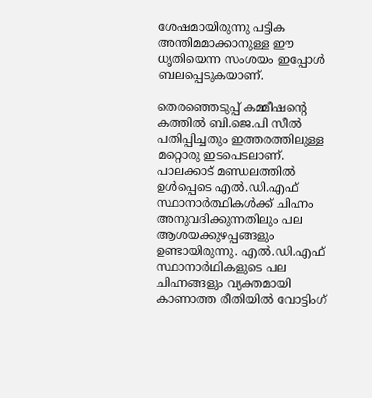ശേഷമായിരുന്നു പട്ടിക അന്തിമമാക്കാനുള്ള ഈ ധൃതിയെന്ന സംശയം ഇപ്പോള്‍ ബലപ്പെടുകയാണ്‌.

തെരഞ്ഞെടുപ്പ്‌ കമ്മീഷന്‍റെ കത്തില്‍ ബി.ജെ.പി സീല്‍ പതിപ്പിച്ചതും ഇത്തരത്തിലുള്ള മറ്റൊരു ഇടപെടലാണ്‌. പാലക്കാട്‌ മണ്ഡലത്തില്‍ ഉള്‍പ്പെടെ എല്‍.ഡി.എഫ്‌ സ്ഥാനാര്‍ത്ഥികള്‍ക്ക്‌ ചിഹ്നം അനുവദിക്കുന്നതിലും പല ആശയക്കുഴപ്പങ്ങളും ഉണ്ടായിരുന്നു. എല്‍.ഡി.എഫ്‌ സ്ഥാനാര്‍ഥികളുടെ പല ചിഹ്നങ്ങളും വ്യക്തമായി കാണാത്ത രീതിയില്‍ വോട്ടിംഗ്‌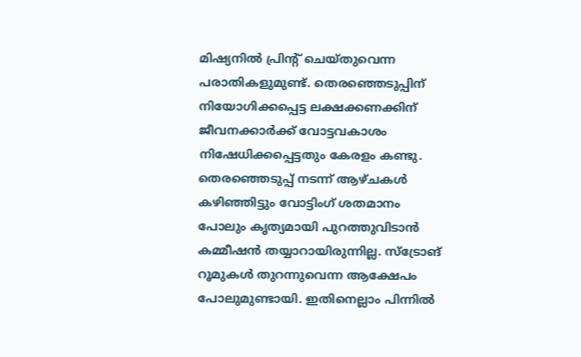മിഷ്യനില്‍ പ്രിൻ്റ് ചെയ്‌തുവെന്ന പരാതികളുമുണ്ട്‌. തെരഞ്ഞെടുപ്പിന്‌ നിയോഗിക്കപ്പെട്ട ലക്ഷക്കണക്കിന്‌ ജീവനക്കാര്‍ക്ക്‌ വോട്ടവകാശം നിഷേധിക്കപ്പെട്ടതും കേരളം കണ്ടു. തെരഞ്ഞെടുപ്പ്‌ നടന്ന്‌ ആഴ്‌ചകള്‍ കഴിഞ്ഞിട്ടും വോട്ടിംഗ്‌ ശതമാനം പോലും കൃത്യമായി പുറത്തുവിടാന്‍ കമ്മീഷന്‍ തയ്യാറായിരുന്നില്ല. സ്‌ട്രോങ്‌ റൂമുകള്‍ തുറന്നുവെന്ന ആക്ഷേപം പോലുമുണ്ടായി. ഇതിനെല്ലാം പിന്നില്‍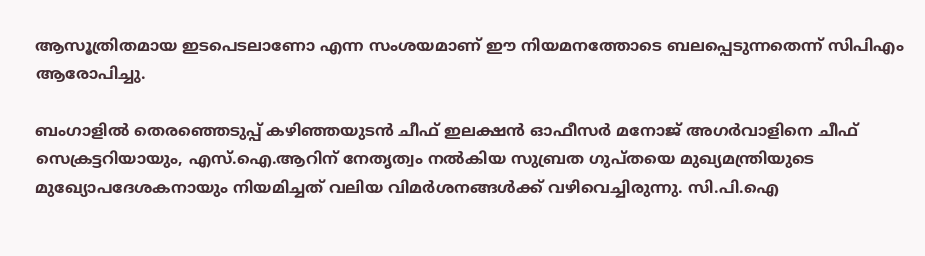ആസൂത്രിതമായ ഇടപെടലാണോ എന്ന സംശയമാണ്‌ ഈ നിയമനത്തോടെ ബലപ്പെടുന്നതെന്ന് സിപിഎം ആരോപിച്ചു.

ബംഗാളില്‍ തെരഞ്ഞെടുപ്പ്‌ കഴിഞ്ഞയുടന്‍ ചീഫ്‌ ഇലക്ഷന്‍ ഓഫീസര്‍ മനോജ്‌ അഗര്‍വാളിനെ ചീഫ്‌ സെക്രട്ടറിയായും, എസ്‌.ഐ.ആറിന്‌ നേതൃത്വം നല്‍കിയ സുബ്രത ഗുപ്‌തയെ മുഖ്യമന്ത്രിയുടെ മുഖ്യോപദേശകനായും നിയമിച്ചത്‌ വലിയ വിമര്‍ശനങ്ങള്‍ക്ക്‌ വഴിവെച്ചിരുന്നു. സി.പി.ഐ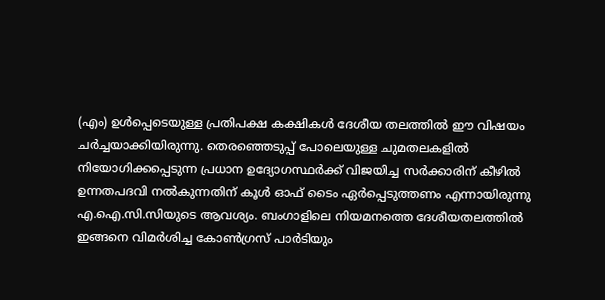(എം) ഉള്‍പ്പെടെയുള്ള പ്രതിപക്ഷ കക്ഷികള്‍ ദേശീയ തലത്തില്‍ ഈ വിഷയം ചര്‍ച്ചയാക്കിയിരുന്നു. തെരഞ്ഞെടുപ്പ്‌ പോലെയുള്ള ചുമതലകളില്‍ നിയോഗിക്കപ്പെടുന്ന പ്രധാന ഉദ്യോഗസ്ഥര്‍ക്ക്‌ വിജയിച്ച സര്‍ക്കാരിന്‌ കീഴില്‍ ഉന്നതപദവി നല്‍കുന്നതിന്‌ കൂള്‍ ഓഫ്‌ ടൈം ഏര്‍പ്പെടുത്തണം എന്നായിരുന്നു എ.ഐ.സി.സിയുടെ ആവശ്യം. ബംഗാളിലെ നിയമനത്തെ ദേശീയതലത്തില്‍ ഇങ്ങനെ വിമര്‍ശിച്ച കോണ്‍ഗ്രസ്‌ പാര്‍ടിയും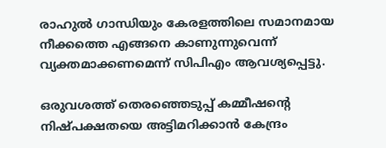രാഹുല്‍ ഗാന്ധിയും കേരളത്തിലെ സമാനമായ നീക്കത്തെ എങ്ങനെ കാണുന്നുവെന്ന്‌ വ്യക്തമാക്കണമെന്ന് സിപിഎം ആവശ്യപ്പെട്ടു.

ഒരുവശത്ത്‌ തെരഞ്ഞെടുപ്പ്‌ കമ്മീഷന്‍റെ നിഷ്‌പക്ഷതയെ അട്ടിമറിക്കാന്‍ കേന്ദ്രം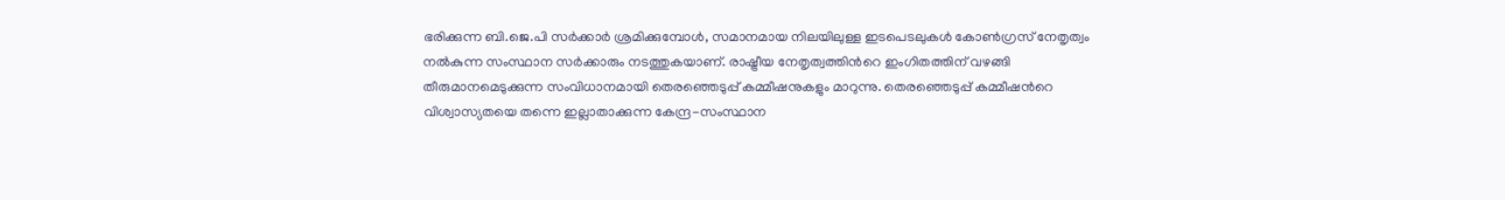ഭരിക്കുന്ന ബി.ജെ.പി സര്‍ക്കാര്‍ ശ്രമിക്കുമ്പോള്‍, സമാനമായ നിലയിലുള്ള ഇടപെടലുകള്‍ കോണ്‍ഗ്രസ്‌ നേതൃത്വം നല്‍കുന്ന സംസ്ഥാന സര്‍ക്കാരും നടത്തുകയാണ്‌. രാഷ്ട്രീയ നേതൃത്വത്തിന്‍റെ ഇംഗിതത്തിന്‌ വഴങ്ങി തീരുമാനമെടുക്കുന്ന സംവിധാനമായി തെരഞ്ഞെടുപ്പ്‌ കമ്മീഷനുകളും മാറുന്നു. തെരഞ്ഞെടുപ്പ്‌ കമ്മീഷന്‍റെ വിശ്വാസ്യതയെ തന്നെ ഇല്ലാതാക്കുന്ന കേന്ദ്ര-സംസ്ഥാന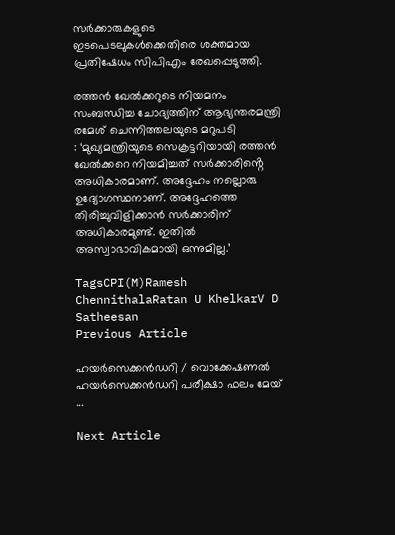സര്‍ക്കാരുകളുടെ ഇടപെടലുകള്‍ക്കെതിരെ ശക്തമായ പ്രതിഷേധം സിപിഎം രേഖപ്പെടുത്തി.

രത്തന്‍ ഖേല്‍ക്കറുടെ നിയമനം സംബന്ധിച്ച ചോദ്യത്തിന് ആഭ്യന്തരമന്ത്രി രമേശ് ചെന്നിത്തലയുടെ മറുപടി
: ‘മുഖ്യമന്ത്രിയുടെ സെക്രട്ടറിയായി രത്തന്‍ ഖേല്‍ക്കറെ നിയമിച്ചത് സര്‍ക്കാരിൻ്റെ അധികാരമാണ്. അദ്ദേഹം നല്ലൊരു ഉദ്യോഗസ്ഥനാണ്. അദ്ദേഹത്തെ തിരിച്ചുവിളിക്കാന്‍ സര്‍ക്കാരിന് അധികാരമുണ്ട്. ഇതില്‍ അസ്വാഭാവികമായി ഒന്നുമില്ല.’

TagsCPI(M)Ramesh ChennithalaRatan U KhelkarV D Satheesan
Previous Article

ഹയർസെക്കൻഡറി / വൊക്കേഷണൽ ഹയർസെക്കൻഡറി പരീക്ഷാ ഫലം മേയ് ...

Next Article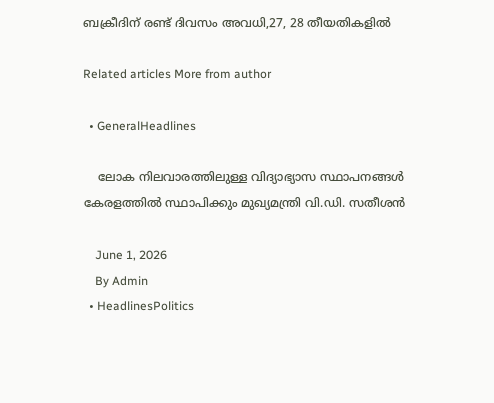ബക്രീദിന് രണ്ട് ദിവസം അവധി,27, 28 തീയതികളിൽ

Related articles More from author

  • GeneralHeadlines

    ലോക നിലവാരത്തിലുള്ള വിദ്യാഭ്യാസ സ്ഥാപനങ്ങൾ കേരളത്തിൽ സ്ഥാപിക്കും മുഖ്യമന്ത്രി വി.ഡി. സതീശൻ

    June 1, 2026
    By Admin
  • HeadlinesPolitics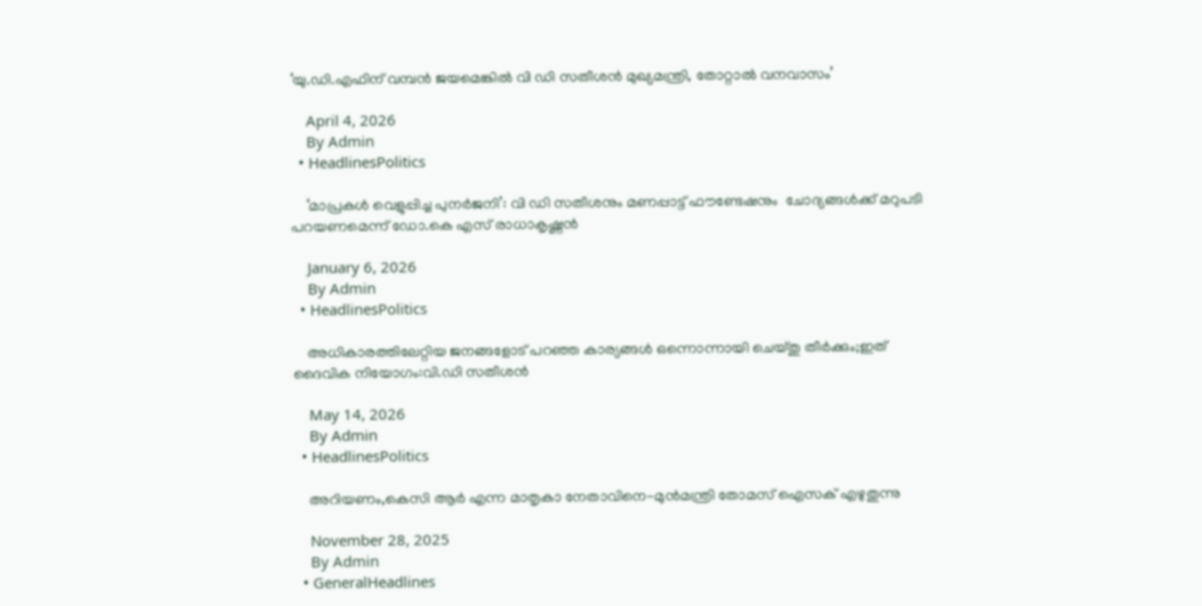‘യു.ഡി.എഫിന് വമ്പൻ ജയമെങ്കിൽ വി ഡി സതീശൻ മുഖ്യമന്ത്രി, തോറ്റാൽ വനവാസം’

    April 4, 2026
    By Admin
  • HeadlinesPolitics

    ‘മാപ്രകൾ വെളുപ്പിച്ച പുനർജനി’: വി ഡി സതീശനും മണപ്പാട്ട് ഫൗണ്ടേഷനും  ചോദ്യങ്ങൾക്ക് മറുപടി പറയണമെന്ന് ഡോ.കെ എസ് രാധാകൃഷ്ണൻ

    January 6, 2026
    By Admin
  • HeadlinesPolitics

    അധികാരത്തിലേറ്റിയ ജനങ്ങളോട് പറഞ്ഞ കാര്യങ്ങള്‍ ഒന്നൊന്നായി ചെയ്തു തീര്‍ക്കും;ഇത് ദൈവിക നിയോഗം:വി.ഡി സതീശന്‍

    May 14, 2026
    By Admin
  • HeadlinesPolitics

    അറിയണം,കെസി ആർ എന്ന മാതൃകാ നേതാവിനെ-മുൻമന്ത്രി തോമസ് ഐസക് എഴുതുന്നു

    November 28, 2025
    By Admin
  • GeneralHeadlines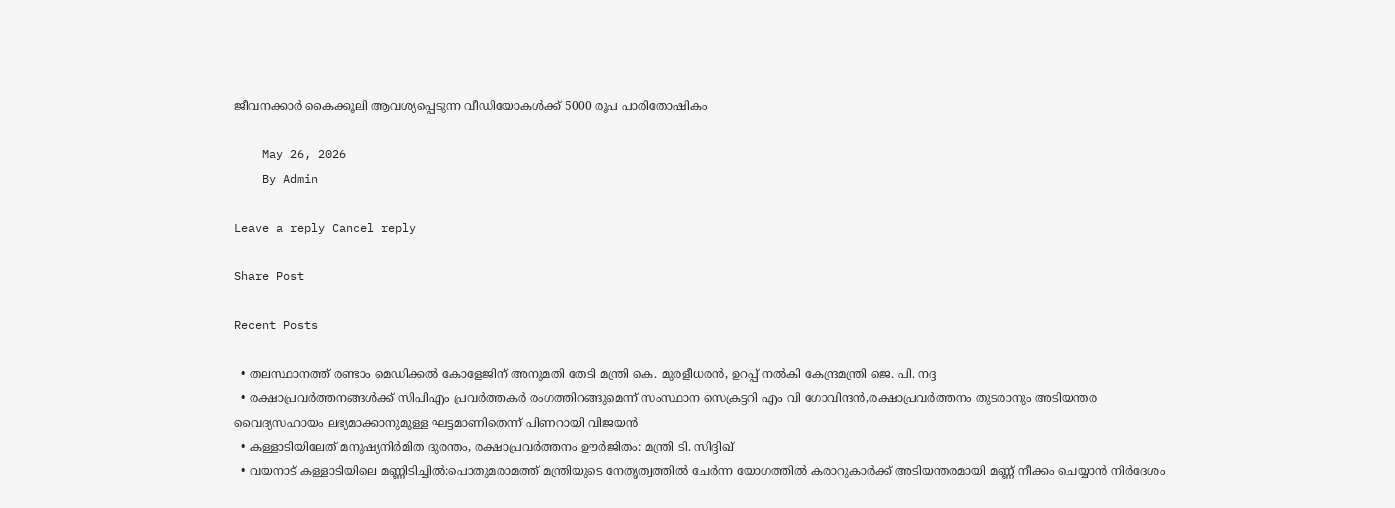ജീവനക്കാർ കൈക്കൂലി ആവശ്യപ്പെടുന്ന വീഡിയോകൾക്ക് 5000 രൂപ പാരിതോഷികം

    May 26, 2026
    By Admin

Leave a reply Cancel reply

Share Post

Recent Posts

  • തലസ്ഥാനത്ത് രണ്ടാം മെഡിക്കൽ കോളേജിന് അനുമതി തേടി മന്ത്രി കെ. മുരളീധരൻ, ഉറപ്പ് നൽകി കേന്ദ്രമന്ത്രി ജെ. പി. നദ്ദ
  • രക്ഷാപ്രവർത്തനങ്ങൾക്ക് സിപിഎം പ്രവർത്തകർ രംഗത്തിറങ്ങുമെന്ന് സംസ്ഥാന സെക്രട്ടറി എം വി ഗോവിന്ദൻ,രക്ഷാപ്രവർത്തനം തുടരാനും അടിയന്തര വൈദ്യസഹായം ലഭ്യമാക്കാനുമുള്ള ഘട്ടമാണിതെന്ന് പിണറായി വിജയൻ
  • കള്ളാടിയിലേത് മനുഷ്യനിർമിത ദുരന്തം, രക്ഷാപ്രവർത്തനം ഊർജിതം: മന്ത്രി ടി. സിദ്ദിഖ്
  • വയനാട് കള്ളാടിയിലെ മണ്ണിടിച്ചിൽ:പൊതുമരാമത്ത് മന്ത്രിയുടെ നേതൃത്വത്തിൽ ചേർന്ന യോഗത്തിൽ കരാറുകാർക്ക് അടിയന്തരമായി മണ്ണ് നീക്കം ചെയ്യാൻ നിർദേശം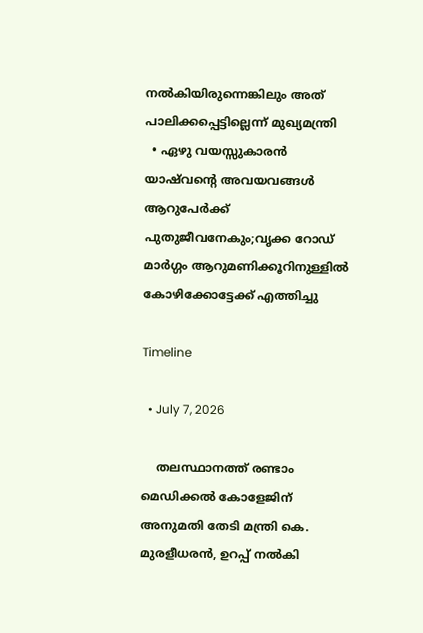നൽകിയിരുന്നെങ്കിലും അത് പാലിക്കപ്പെട്ടില്ലെന്ന് മുഖ്യമന്ത്രി
  • ഏഴു വയസ്സുകാരൻ യാഷ്‌വൻ്റെ അവയവങ്ങൾ ആറുപേർക്ക് പുതുജീവനേകും;വൃക്ക റോഡ് മാർഗ്ഗം ആറുമണിക്കൂറിനുള്ളിൽ കോഴിക്കോട്ടേക്ക് എത്തിച്ചു

Timeline

  • July 7, 2026

    തലസ്ഥാനത്ത് രണ്ടാം മെഡിക്കൽ കോളേജിന് അനുമതി തേടി മന്ത്രി കെ. മുരളീധരൻ, ഉറപ്പ് നൽകി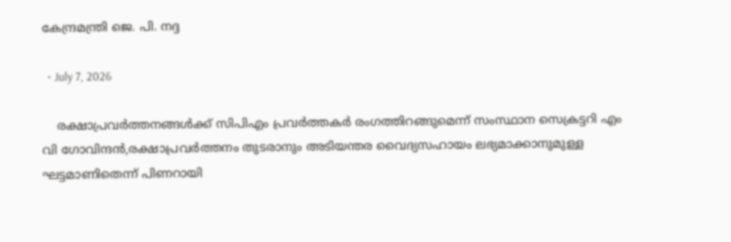കേന്ദ്രമന്ത്രി ജെ. പി. നദ്ദ

  • July 7, 2026

    രക്ഷാപ്രവർത്തനങ്ങൾക്ക് സിപിഎം പ്രവർത്തകർ രംഗത്തിറങ്ങുമെന്ന് സംസ്ഥാന സെക്രട്ടറി എം വി ഗോവിന്ദൻ,രക്ഷാപ്രവർത്തനം തുടരാനും അടിയന്തര വൈദ്യസഹായം ലഭ്യമാക്കാനുമുള്ള ഘട്ടമാണിതെന്ന് പിണറായി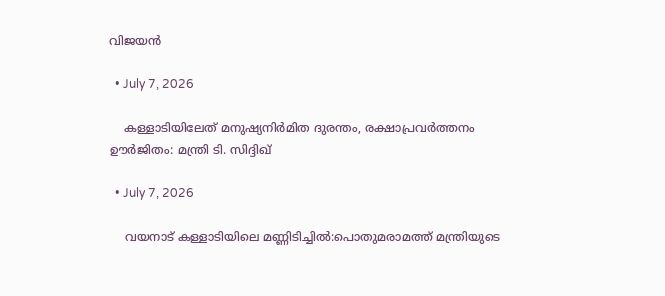വിജയൻ

  • July 7, 2026

    കള്ളാടിയിലേത് മനുഷ്യനിർമിത ദുരന്തം, രക്ഷാപ്രവർത്തനം ഊർജിതം: മന്ത്രി ടി. സിദ്ദിഖ്

  • July 7, 2026

    വയനാട് കള്ളാടിയിലെ മണ്ണിടിച്ചിൽ:പൊതുമരാമത്ത് മന്ത്രിയുടെ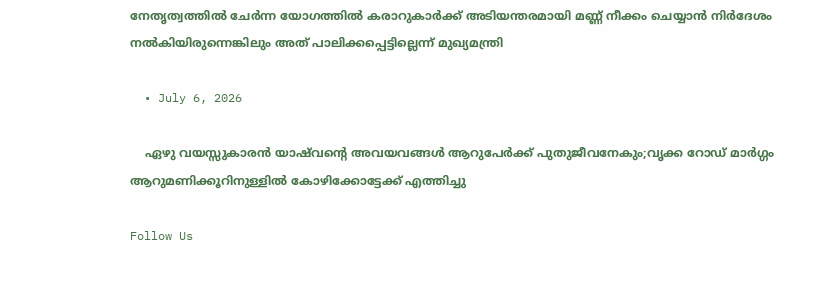നേതൃത്വത്തിൽ ചേർന്ന യോഗത്തിൽ കരാറുകാർക്ക് അടിയന്തരമായി മണ്ണ് നീക്കം ചെയ്യാൻ നിർദേശം നൽകിയിരുന്നെങ്കിലും അത് പാലിക്കപ്പെട്ടില്ലെന്ന് മുഖ്യമന്ത്രി

  • July 6, 2026

    ഏഴു വയസ്സുകാരൻ യാഷ്‌വൻ്റെ അവയവങ്ങൾ ആറുപേർക്ക് പുതുജീവനേകും;വൃക്ക റോഡ് മാർഗ്ഗം ആറുമണിക്കൂറിനുള്ളിൽ കോഴിക്കോട്ടേക്ക് എത്തിച്ചു

Follow Us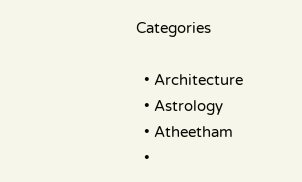Categories

  • Architecture
  • Astrology
  • Atheetham
  •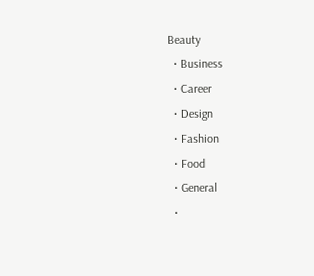Beauty
  • Business
  • Career
  • Design
  • Fashion
  • Food
  • General
  •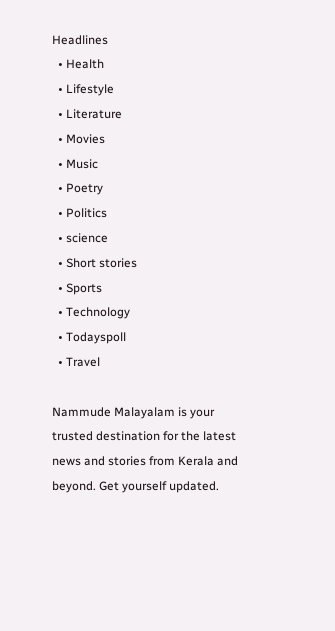Headlines
  • Health
  • Lifestyle
  • Literature
  • Movies
  • Music
  • Poetry
  • Politics
  • science
  • Short stories
  • Sports
  • Technology
  • Todayspoll
  • Travel

Nammude Malayalam is your trusted destination for the latest news and stories from Kerala and beyond. Get yourself updated.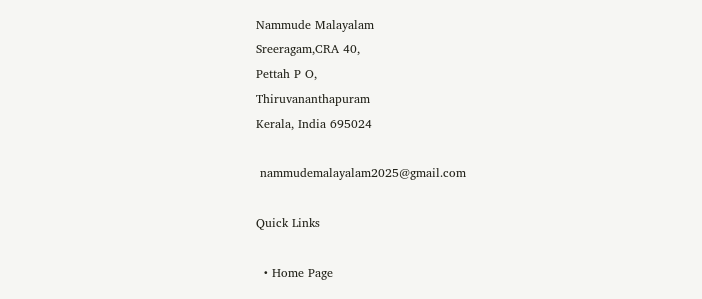Nammude Malayalam
Sreeragam,CRA 40,
Pettah P O,
Thiruvananthapuram
Kerala, India 695024

 nammudemalayalam2025@gmail.com

Quick Links

  • Home Page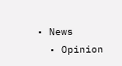• News
  • Opinion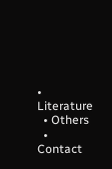• Literature
  • Others
  • Contact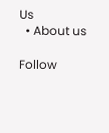Us
  • About us

Follow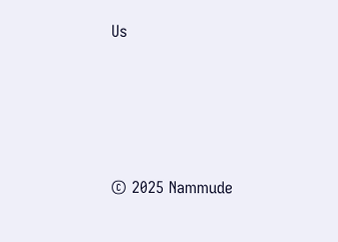Us






© 2025 Nammude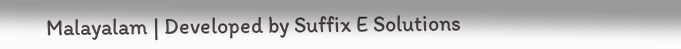Malayalam | Developed by Suffix E Solutions